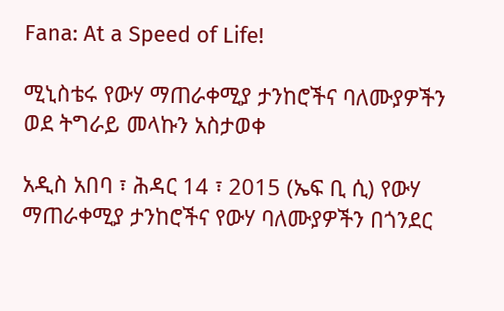Fana: At a Speed of Life!

ሚኒስቴሩ የውሃ ማጠራቀሚያ ታንከሮችና ባለሙያዎችን ወደ ትግራይ መላኩን አስታወቀ

አዲስ አበባ ፣ ሕዳር 14 ፣ 2015 (ኤፍ ቢ ሲ) የውሃ ማጠራቀሚያ ታንከሮችና የውሃ ባለሙያዎችን በጎንደር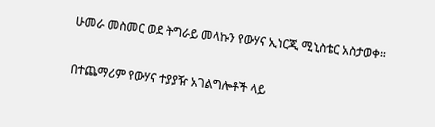ሁመራ መስመር ወደ ትግራይ መላኩን የውሃና ኢነርጂ ሚኒስቴር አስታወቀ።

በተጨማሪም የውሃና ተያያዥ አገልግሎቶች ላይ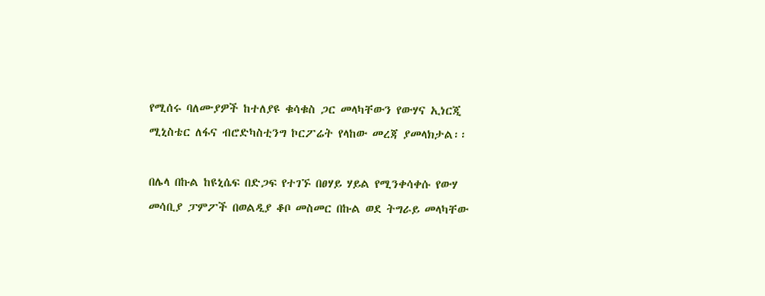የሚሰሩ ባለሙያዎች ከተለያዩ ቁሳቁስ ጋር መላካቸውን የውሃና ኢነርጂ ሚኒስቴር ለፋና ብሮድካስቲንግ ኮርፖሬት የላከው መረጃ ያመላክታል፡፡

በሌላ በኩል ከዩኒሴፍ በድጋፍ የተገኙ በፀሃይ ሃይል የሚንቀሳቀሱ የውሃ መሳቢያ ፓምፖች በወልዲያ ቆቦ መስመር በኩል ወደ ትግራይ መላካቸው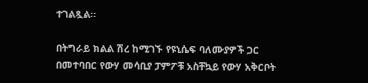ተገልጿል፡፡

በትግራይ ክልል ሽረ ከሚገኙ የዩኒሴፍ ባለሙያዎች ጋር በመተባበር የውሃ መሳቢያ ፓምፖቹ አስቸኳይ የውሃ አቅርቦት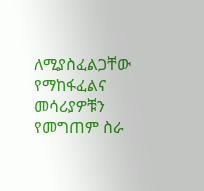ለሚያስፈልጋቸው የማከፋፈልና መሳሪያዎቹን የመግጠም ስራ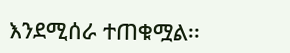እንደሚሰራ ተጠቁሟል፡፡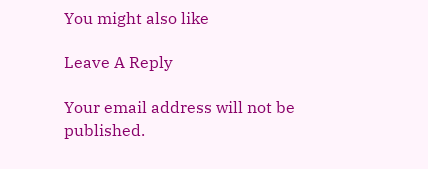You might also like

Leave A Reply

Your email address will not be published.